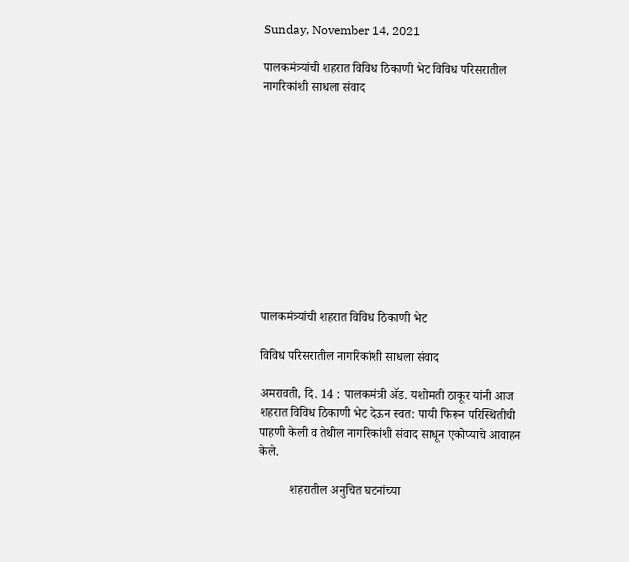Sunday, November 14, 2021

पालकमंत्र्यांची शहरात विविध ठिकाणी भेट विविध परिसरातील नागरिकांशी साधला संवाद











पालकमंत्र्यांची शहरात विविध ठिकाणी भेट

विविध परिसरातील नागरिकांशी साधला संवाद

अमरावती, दि. 14 : पालकमंत्री ॲड. यशोमती ठाकूर यांनी आज शहरात विविध ठिकाणी भेट देऊन स्वत: पायी फिरून परिस्थितीची पाहणी केली व तेथील नागरिकांशी संवाद साधून एकोप्याचे आवाहन केले.

          शहरातील अनुचित घटनांच्या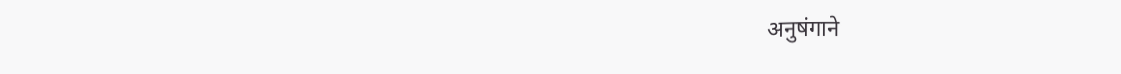अनुषंगाने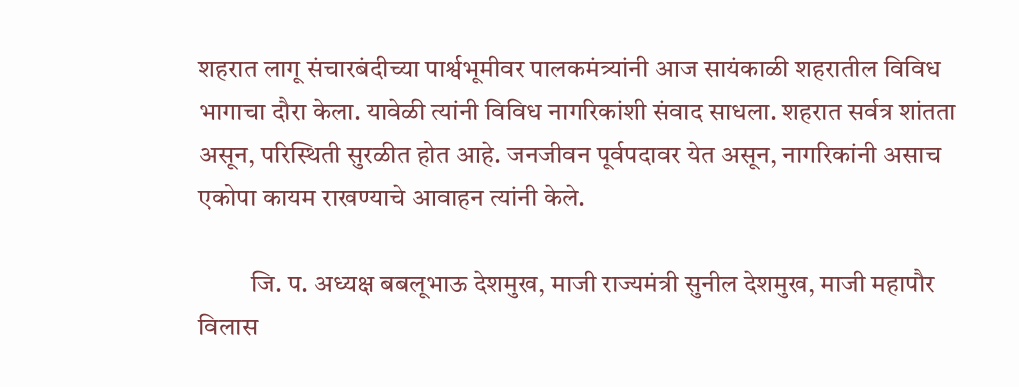शहरात लागू संचारबंदीच्या पार्श्वभूमीवर पालकमंत्र्यांनी आज सायंकाळी शहरातील विविध भागाचा दौरा केला. यावेळी त्यांनी विविध नागरिकांशी संवाद साधला. शहरात सर्वत्र शांतता असून, परिस्थिती सुरळीत होत आहे. जनजीवन पूर्वपदावर येत असून, नागरिकांनी असाच एकोपा कायम राखण्याचे आवाहन त्यांनी केले.

          जि. प. अध्यक्ष बबलूभाऊ देशमुख, माजी राज्यमंत्री सुनील देशमुख, माजी महापौर विलास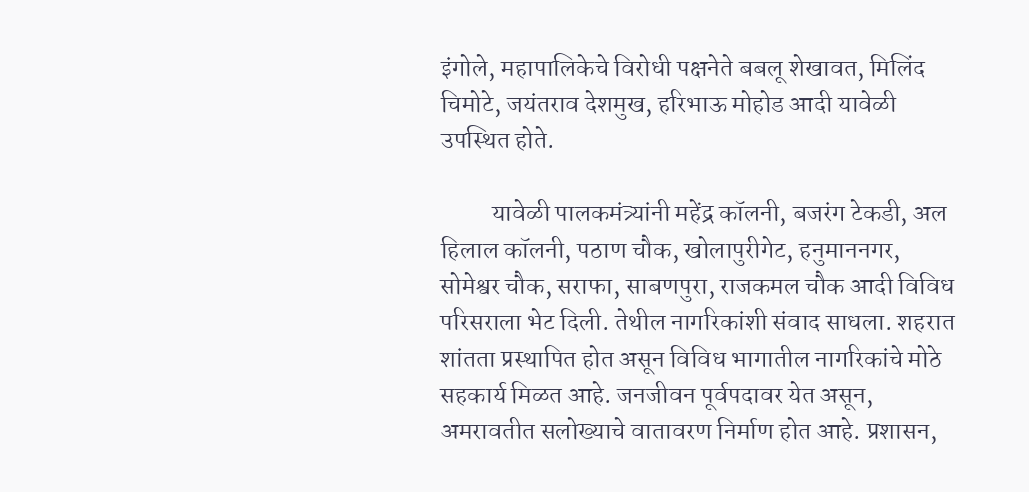इंगोले, महापालिकेचे विरोधी पक्षनेते बबलू शेखावत, मिलिंद चिमोटे, जयंतराव देशमुख, हरिभाऊ मोहोड आदी यावेळी उपस्थित होते.

          यावेळी पालकमंत्र्यांनी महेंद्र कॉलनी, बजरंग टेकडी, अल हिलाल कॉलनी, पठाण चौक, खोलापुरीगेट, हनुमाननगर, सोमेश्वर चौक, सराफा, साबणपुरा, राजकमल चौक आदी विविध परिसराला भेट दिली. तेथील नागरिकांशी संवाद साधला. शहरात शांतता प्रस्थापित होत असून विविध भागातील नागरिकांचे मोठे सहकार्य मिळत आहे. जनजीवन पूर्वपदावर येत असून, अमरावतीत सलोख्याचे वातावरण निर्माण होत आहे. प्रशासन,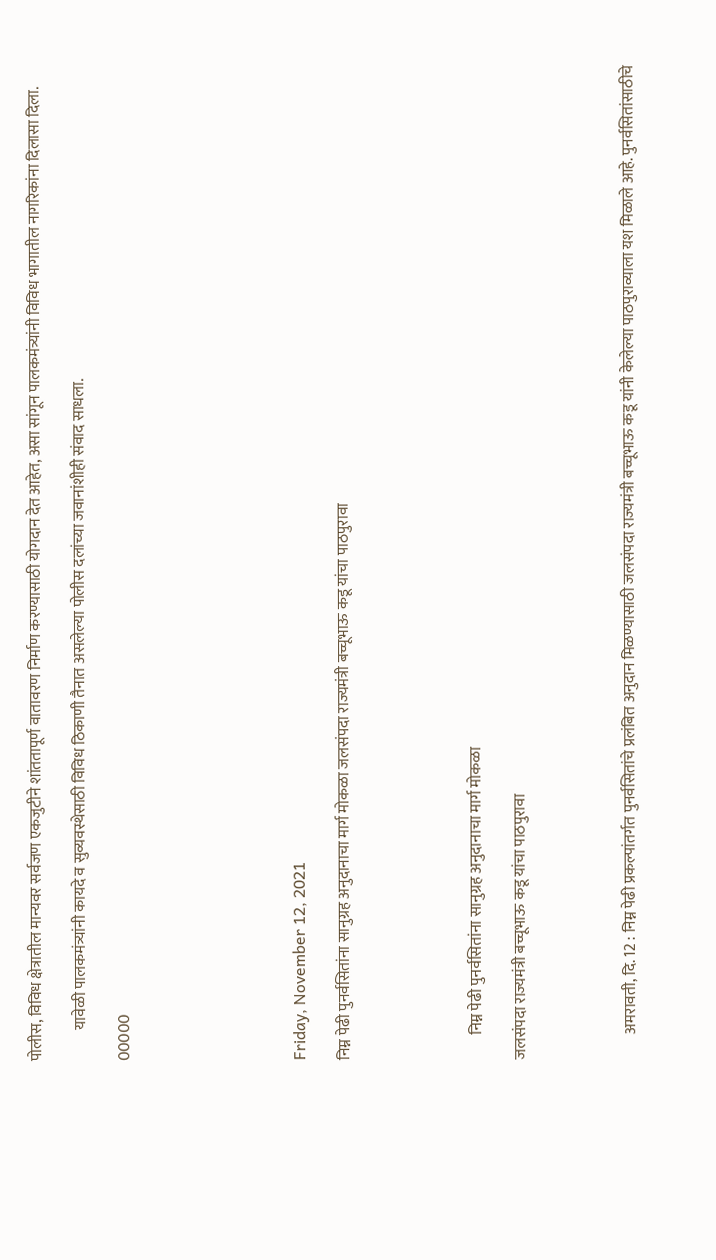पोलीस, विविध क्षेत्रातील मान्यवर सर्वजण एकजुटीने शांततापूर्ण वातावरण निर्माण करण्यासाठी योगदान देत आहेत, असा सांगून पालकमंत्र्यांनी विविध भागातील नागरिकांना दिलासा दिला.

          यावेळी पालकमंत्र्यांनी कायदे व सुव्यवस्थेसाठी विविध ठिकाणी तैनात असलेल्या पोलीस दलांच्या जवानांशीही संवाद साधला.

00000







Friday, November 12, 2021

निम्न पेढी पुनर्वसितांना सानुग्रह अनुदानाचा मार्ग मोकळा जलसंपदा राज्यमंत्री बच्चूभाऊ कडू यांचा पाठपुरावा





        निम्न पेढी पुनर्वसितांना सानुग्रह अनुदानाचा मार्ग मोकळा

जलसंपदा राज्यमंत्री बच्चूभाऊ कडू यांचा पाठपुरावा




        अमरावती, दि. 12 : निम्न पेढी प्रकल्पांतर्गत पुनर्वसितांचे प्रलंबित अनुदान मिळण्यासाठी जलसंपदा राज्यमंत्री बच्चूभाऊ कडू यांनी केलेल्या पाठपुराव्याला यश मिळाले आहे. पुनर्वसितांसाठीचे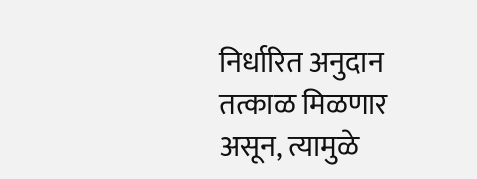निर्धारित अनुदान तत्काळ मिळणार असून, त्यामुळे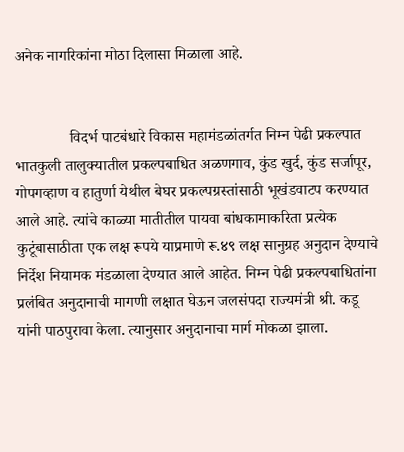अनेक नागरिकांना मोठा दिलासा मिळाला आहे.


              विदर्भ पाटबंधारे विकास महामंडळांतर्गत निम्न पेढी प्रकल्पात भातकुली तालुक्यातील प्रकल्पबाधित अळणगाव, कुंड खुर्द, कुंड सर्जापूर, गोपगव्हाण व हातुर्णा येथील बेघर प्रकल्पग्रस्तांसाठी भूखंडवाटप करण्यात आले आहे. त्यांचे काळ्या मातीतील पायवा बांधकामाकरिता प्रत्येक कुटूंबासाठीता एक लक्ष रूपये याप्रमाणे रू.४९ लक्ष सानुग्रह अनुदान देण्याचे निर्देश नियामक मंडळाला देण्यात आले आहेत. निम्न पेढी प्रकल्पबाधितांना प्रलंबित अनुदानाची मागणी लक्षात घेऊन जलसंपदा राज्यमंत्री श्री. कडू यांनी पाठपुरावा केला. त्यानुसार अनुदानाचा मार्ग मोकळा झाला.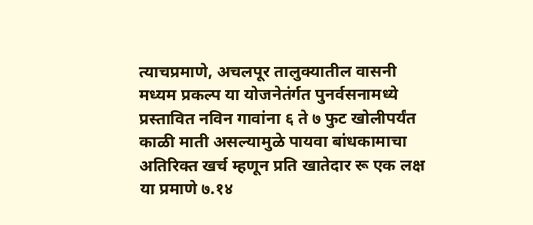त्याचप्रमाणे, अचलपूर तालुक्यातील वासनी मध्यम प्रकल्प या योजनेतंर्गत पुनर्वसनामध्ये प्रस्तावित नविन गावांना ६ ते ७ फुट खोलीपर्यंत काळी माती असल्यामुळे पायवा बांधकामाचा अतिरिक्त खर्च म्हणून प्रति खातेदार रू एक लक्ष या प्रमाणे ७.१४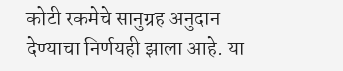कोटी रकमेचे सानुग्रह अनुदान देण्याचा निर्णयही झाला आहे. या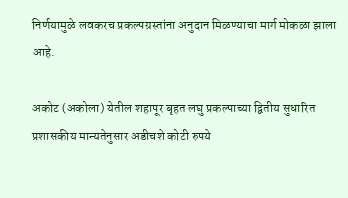निर्णयामुळे लवकरच प्रकल्पग्रस्तांना अनुदान मिळण्याचा मार्ग मोकळा झाला आहे.

अकोट (अकोला) येतील शहापूर बृहत लघु प्रकल्पाच्या द्वितीय सुधारित प्रशासकीय मान्यतेनुसार अडीचशे कोटी रुपये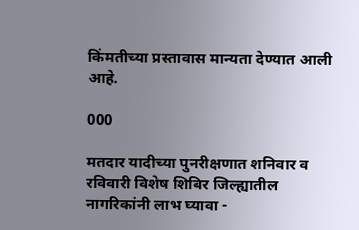किंमतीच्या प्रस्तावास मान्यता देण्यात आली आहे.

000

मतदार यादीच्या पुनरीक्षणात शनिवार व रविवारी विशेष शिबिर जिल्ह्यातील नागरिकांनी लाभ घ्यावा -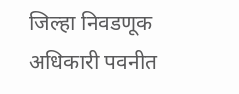जिल्हा निवडणूक अधिकारी पवनीत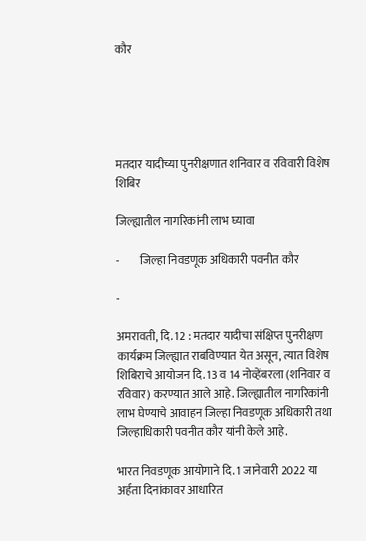कौर





मतदार यादीच्या पुनरीक्षणात शनिवार व रविवारी विशेष शिबिर

जिल्ह्यातील नागरिकांनी लाभ घ्यावा

-         जिल्हा निवडणूक अधिकारी पवनीत कौर

-

अमरावती, दि. 12 : मतदार यादीचा संक्षिप्त पुनरीक्षण कार्यक्रम जिल्ह्यात राबविण्यात येत असून, त्यात विशेष शिबिराचे आयोजन दि. 13 व 14 नोव्हेंबरला (शनिवार व रविवार) करण्यात आले आहे. जिल्ह्यातील नागरिकांनी लाभ घेण्याचे आवाहन जिल्हा निवडणूक अधिकारी तथा जिल्हाधिकारी पवनीत कौर यांनी केले आहे.

भारत निवडणूक आयोगाने दि. 1 जानेवारी 2022 या अर्हता दिनांकावर आधारित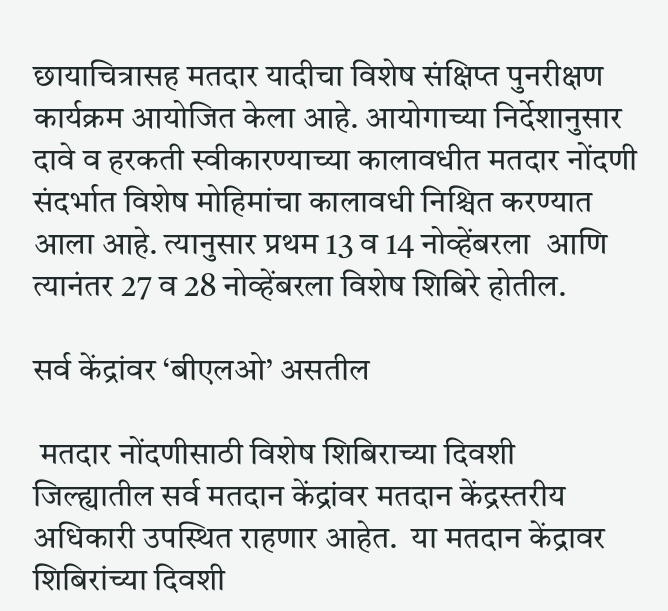छायाचित्रासह मतदार यादीचा विशेष संक्षिप्त पुनरीक्षण कार्यक्रम आयोजित केला आहे. आयोगाच्या निर्देशानुसार दावे व हरकती स्वीकारण्याच्या कालावधीत मतदार नोंदणी संदर्भात विशेष मोहिमांचा कालावधी निश्चित करण्यात आला आहे. त्यानुसार प्रथम 13 व 14 नोव्हेंबरला  आणि त्यानंतर 27 व 28 नोव्हेंबरला विशेष शिबिरे होतील.

सर्व केंद्रांवर ‘बीएलओ’ असतील

 मतदार नोंदणीसाठी विशेष शिबिराच्या दिवशी जिल्ह्यातील सर्व मतदान केंद्रांवर मतदान केंद्रस्तरीय अधिकारी उपस्थित राहणार आहेत.  या मतदान केंद्रावर शिबिरांच्या दिवशी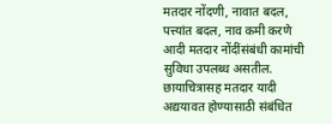मतदार नोंदणी, नावात बदल, पत्त्यांत बदल, नाव कमी करणे आदी मतदार नोंदींसंबंधी कामांची सुविधा उपलब्ध असतील. छायाचित्रासह मतदार यादी अद्ययावत होण्यासाठी संबंधित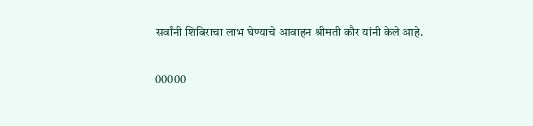सर्वांनी शिबिराचा लाभ घेण्याचे आवाहन श्रीमती कौर यांनी केले आहे.

00000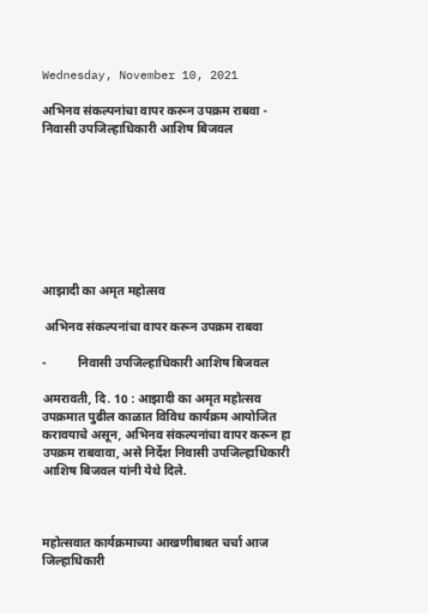Wednesday, November 10, 2021

अभिनव संकल्पनांचा वापर करून उपक्रम राबवा - निवासी उपजिल्हाधिकारी आशिष बिजवल








आझादी का अमृत महोत्सव

 अभिनव संकल्पनांचा वापर करून उपक्रम राबवा

-          निवासी उपजिल्हाधिकारी आशिष बिजवल

अमरावती, दि. 10 : आझादी का अमृत महोत्सव उपक्रमात पुढील काळात विविध कार्यक्रम आयोजित करावयाचे असून, अभिनव संकल्पनांचा वापर करून हा उपक्रम राबवावा, असे निर्देश निवासी उपजिल्हाधिकारी आशिष बिजवल यांनी येथे दिले.



महोत्सवात कार्यक्रमाच्या आखणीबाबत चर्चा आज जिल्हाधिकारी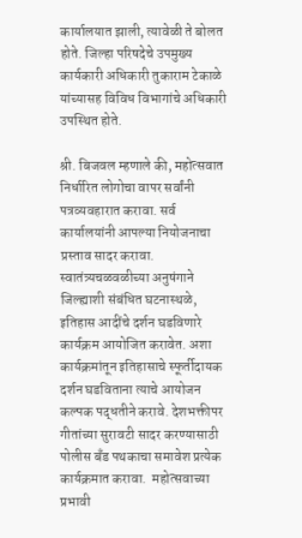कार्यालयात झाली, त्यावेळी ते बोलत होते. जिल्हा परिषदेचे उपमुख्य कार्यकारी अधिकारी तुकाराम टेकाळे यांच्यासह विविध विभागांचे अधिकारी उपस्थित होते.

श्री. बिजवल म्हणाले की, महोत्सवात निर्धारित लोगोचा वापर सर्वांनी पत्रव्यवहारात करावा. सर्व कार्यालयांनी आपल्या नियोजनाचा प्रस्ताव सादर करावा. स्वातंत्र्यचळवळीच्या अनुषंगाने जिल्ह्याशी संबंधित घटनास्थळे, इतिहास आदींचे दर्शन घडविणारे कार्यक्रम आयोजित करावेत. अशा कार्यक्रमांतून इतिहासाचे स्फूर्तीदायक दर्शन घडविताना त्याचे आयोजन कल्पक पद्धतीने करावे. देशभक्तीपर गीतांच्या सुरावटी सादर करण्यासाठी पोलीस बँड पथकाचा समावेश प्रत्येक कार्यक्रमात करावा.  महोत्सवाच्या प्रभावी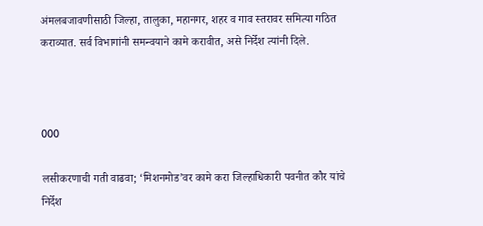अंमलबजावणीसाठी जिल्हा, तालुका, महानगर, शहर व गाव स्तरावर समित्या गठित कराव्यात. सर्व विभागांनी समन्वयाने कामे करावीत, असे निर्देश त्यांनी दिले.



000

लसीकरणाची गती वाढवा; ‘मिशनमोड’वर कामे करा जिल्हाधिकारी पवनीत कौर यांचे निर्देश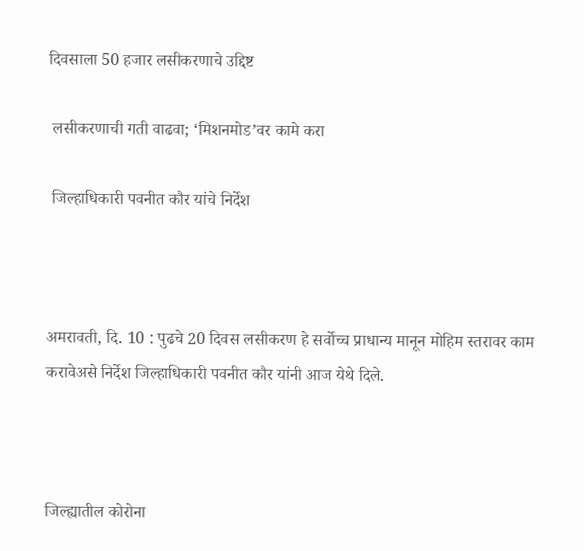दिवसाला 50 हजार लसीकरणाचे उद्दिष्ट

 लसीकरणाची गती वाढवा; ‘मिशनमोड’वर कामे करा

 जिल्हाधिकारी पवनीत कौर यांचे निर्देश



अमरावती, दि. 10 : पुढचे 20 दिवस लसीकरण हे सर्वोच्च प्राधान्य मानून मोहिम स्तरावर काम करावेअसे निर्देश जिल्हाधिकारी पवनीत कौर यांनी आज येथे दिले.



जिल्ह्यातील कोरोना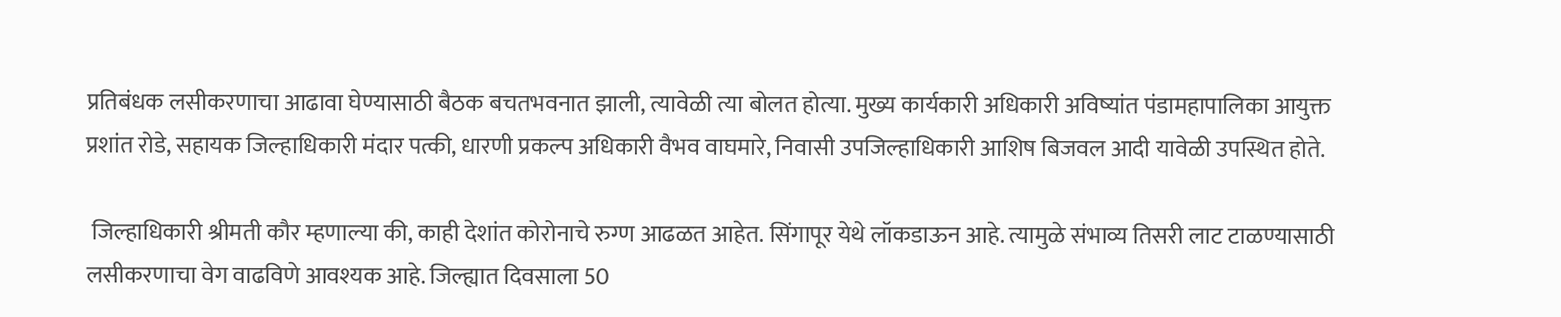प्रतिबंधक लसीकरणाचा आढावा घेण्यासाठी बैठक बचतभवनात झाली, त्यावेळी त्या बोलत होत्या. मुख्य कार्यकारी अधिकारी अविष्यांत पंडामहापालिका आयुक्त प्रशांत रोडे, सहायक जिल्हाधिकारी मंदार पत्की, धारणी प्रकल्प अधिकारी वैभव वाघमारे, निवासी उपजिल्हाधिकारी आशिष बिजवल आदी यावेळी उपस्थित होते.

 जिल्हाधिकारी श्रीमती कौर म्हणाल्या की, काही देशांत कोरोनाचे रुग्ण आढळत आहेत. सिंगापूर येथे लॉकडाऊन आहे. त्यामुळे संभाव्य तिसरी लाट टाळण्यासाठी लसीकरणाचा वेग वाढविणे आवश्यक आहे. जिल्ह्यात दिवसाला 50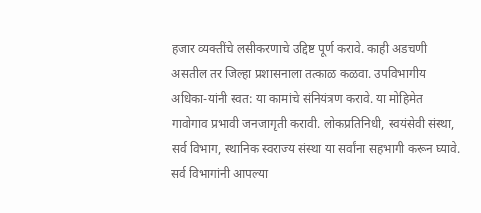हजार व्यक्तींचे लसीकरणाचे उद्दिष्ट पूर्ण करावे. काही अडचणी असतील तर जिल्हा प्रशासनाला तत्काळ कळवा. उपविभागीय अधिका-यांनी स्वत: या कामांचे संनियंत्रण करावे. या मोहिमेत गावोगाव प्रभावी जनजागृती करावी. लोकप्रतिनिधी, स्वयंसेवी संस्था, सर्व विभाग, स्थानिक स्वराज्य संस्था या सर्वांना सहभागी करून घ्यावे. सर्व विभागांनी आपल्या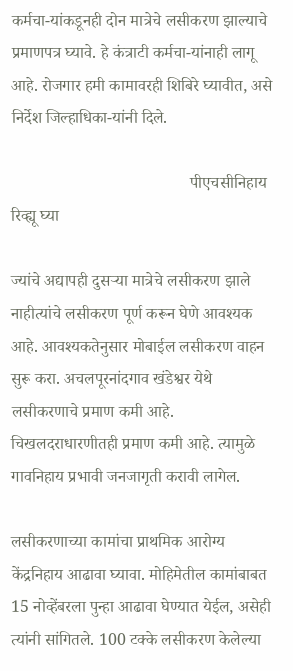कर्मचा-यांकडूनही दोन मात्रेचे लसीकरण झाल्याचे प्रमाणपत्र घ्यावे. हे कंत्राटी कर्मचा-यांनाही लागू आहे. रोजगार हमी कामावरही शिबिरे घ्यावीत, असे निर्देश जिल्हाधिका-यांनी दिले.

                                           पीएचसीनिहाय रिव्ह्यू घ्या

ज्यांचे अद्यापही दुसऱ्या मात्रेचे लसीकरण झाले नाहीत्यांचे लसीकरण पूर्ण करून घेणे आवश्यक आहे. आवश्यकतेनुसार मोबाईल लसीकरण वाहन सुरू करा. अचलपूरनांदगाव खंडेश्वर येथे लसीकरणाचे प्रमाण कमी आहे. चिखलदराधारणीतही प्रमाण कमी आहे. त्यामुळे गावनिहाय प्रभावी जनजागृती करावी लागेल.

लसीकरणाच्या कामांचा प्राथमिक आरोग्य केंद्रनिहाय आढावा घ्यावा. मोहिमेतील कामांबाबत 15 नोव्हेंबरला पुन्हा आढावा घेण्यात येईल, असेही त्यांनी सांगितले. 100 टक्के लसीकरण केलेल्या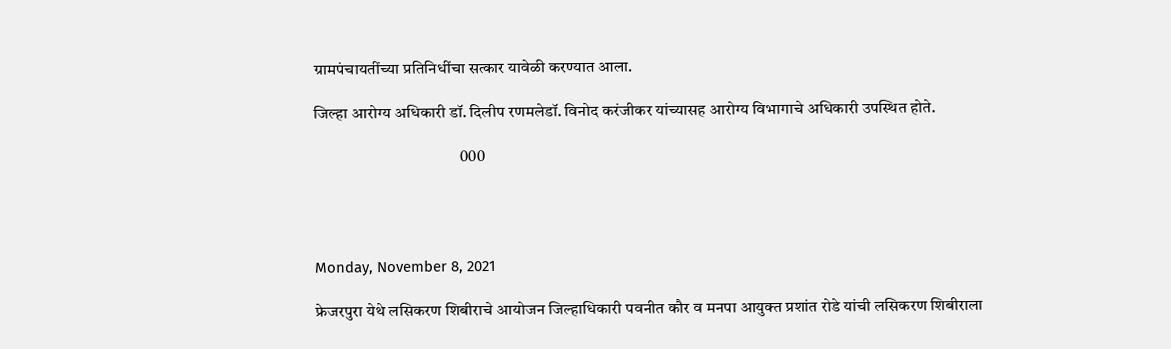ग्रामपंचायतींच्या प्रतिनिधींचा सत्कार यावेळी करण्यात आला.

जिल्हा आरोग्य अधिकारी डॉ. दिलीप रणमलेडॉ. विनोद करंजीकर यांच्यासह आरोग्य विभागाचे अधिकारी उपस्थित होते.

                                            000




Monday, November 8, 2021

फ्रेजरपुरा येथे लसिकरण शिबीराचे आयोजन जिल्‍हाधिकारी पवनीत कौर व मनपा आयुक्‍त प्रशांत रोडे यांची लसिकरण शिबीराला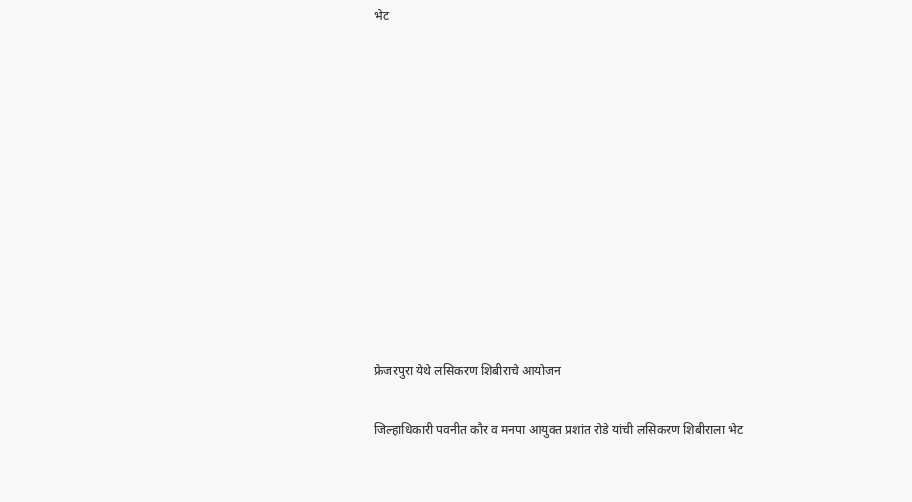भेट











फ्रेजरपुरा येथे लसिकरण शिबीराचे आयोजन

जिल्‍हाधिकारी पवनीत कौर व मनपा आयुक्‍त प्रशांत रोडे यांची लसिकरण शिबीराला भेट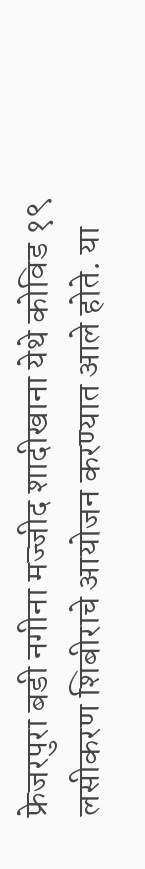फ्रेजरपुरा बडी नगीना मज्‍जीद शादीखाना येथे कोविड १९  लसीकरण शिबीराचे आयोजन करण्यात आले होते. या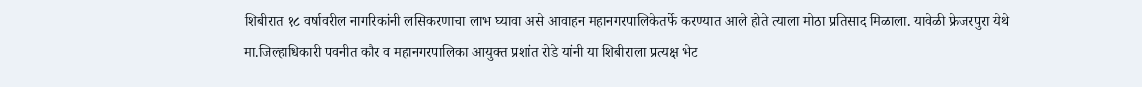शिबीरात १८ वर्षावरील नागरिकांनी लसिकरणाचा लाभ घ्यावा असे आवाहन महानगरपालिकेतर्फे करण्‍यात आले होते त्‍याला मोठा प्रतिसाद मिळाला. यावेळी फ्रेजरपुरा येथे मा.जिल्‍हाधिकारी पवनीत कौर व महानगरपालिका आयुक्‍त प्रशांत रोडे यांनी या शिबीराला प्रत्‍यक्ष भेट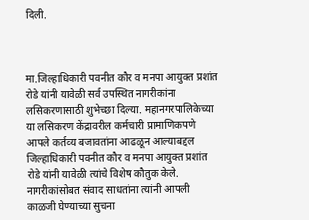दिली.



मा.जिल्‍हाधिकारी पवनीत कौर व मनपा आयुक्‍त प्रशांत रोडे यांनी यावेळी सर्व उपस्थित नागरीकांना लसिकरणासाठी शुभेच्‍छा दिल्‍या. महानगरपालिकेच्‍या या लसिकरण केंद्रावरील कर्मचारी प्रामाणिकपणे आपले कर्तव्‍य बजावतांना आढळून आल्‍याबद्दल जिल्‍हाधिकारी पवनीत कौर व मनपा आयुक्‍त प्रशांत रोडे यांनी यावेळी त्‍यांचे विशेष कौतुक केले. नागरीकांसोबत संवाद साधतांना त्‍यांनी आपली काळजी घेण्‍याच्‍या सुचना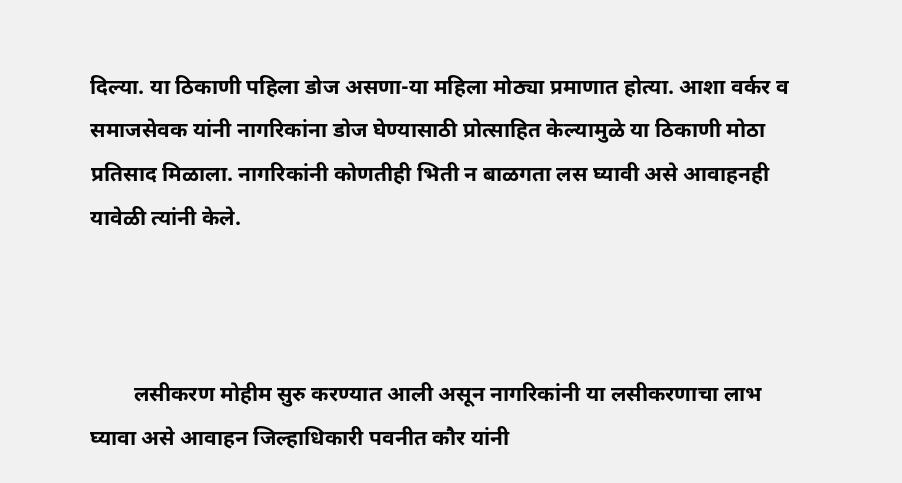दिल्‍या. या ठिकाणी पहिला डोज असणा-या महिला मोठ्या प्रमाणात होत्‍या. आशा वर्कर व समाजसेवक यांनी नागरिकांना डोज घेण्‍यासाठी प्रोत्‍साहित केल्‍यामुळे या ठिकाणी मोठा प्रतिसाद मिळाला. नागरिकांनी कोणतीही भिती न बाळगता लस घ्‍यावी असे आवाहनही यावेळी त्‍यांनी केले.



        लसीकरण मोहीम सुरु करण्‍यात आली असून नागरिकांनी या लसीकरणाचा लाभ घ्‍यावा असे आवाहन जिल्‍हाधिकारी पवनीत कौर यांनी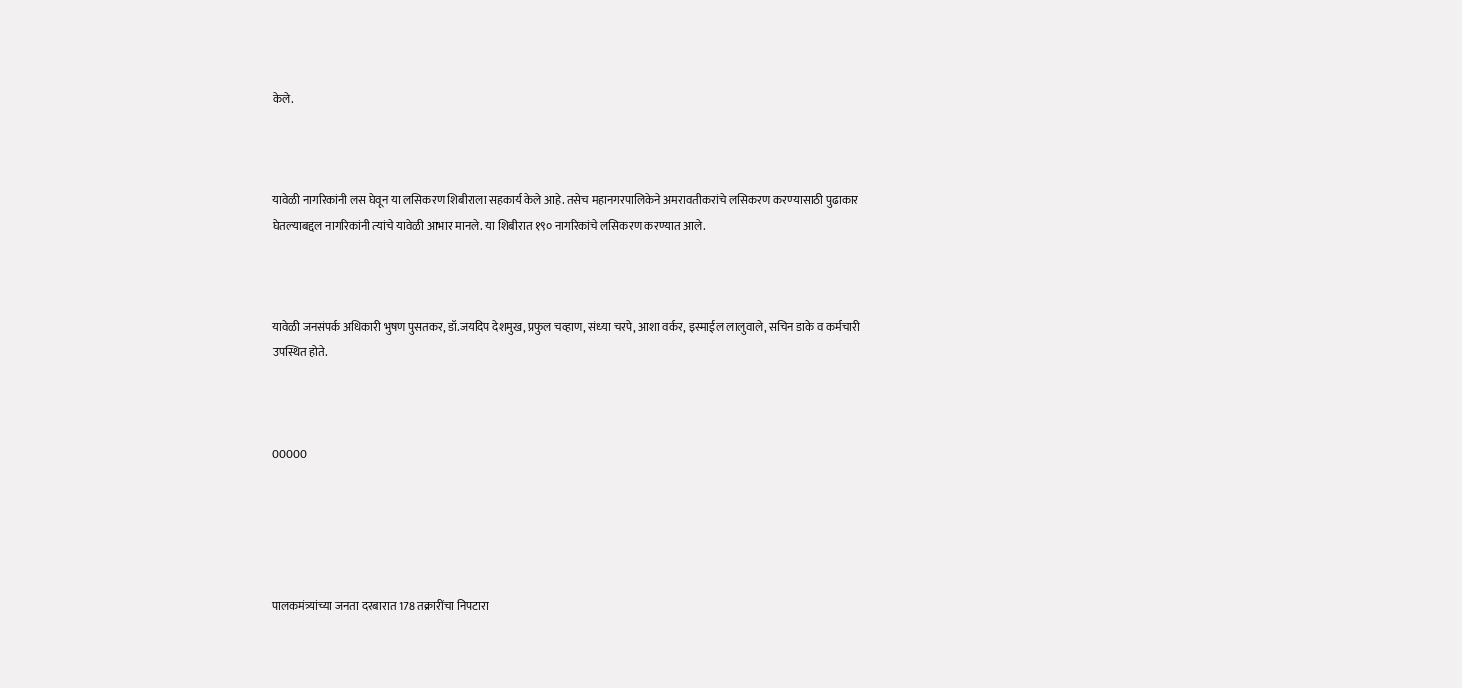केले.



यावेळी नागरिकांनी लस घेवून या लसिकरण शिबीराला सहकार्य केले आहे. तसेच महानगरपालिकेने अमरावतीकरांचे लसिकरण करण्‍यासाठी पुढाकार घेतल्‍याबद्दल नागरिकांनी त्‍यांचे यावेळी आभार मानले. या शिबीरात १९० नागरिकांचे लसिकरण करण्‍यात आले.



यावेळी जनसंपर्क अधिकारी भुषण पुसतकर, डॉ.जयदिप देशमुख, प्रफुल चव्‍हाण, संध्‍या चरपे, आशा वर्कर, इस्‍माईल लालुवाले, सचिन डाके व कर्मचारी उपस्थित होते.



00000





पालकमंत्र्यांच्या जनता दरबारात 178 तक्रारींचा निपटारा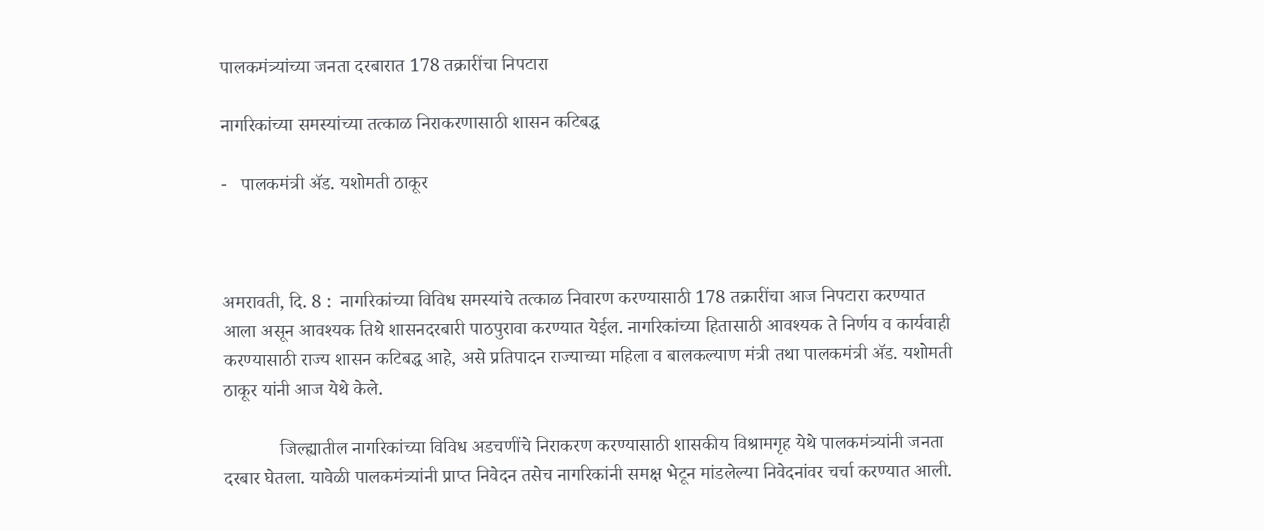पालकमंत्र्यांच्या जनता दरबारात 178 तक्रारींचा निपटारा

नागरिकांच्या समस्यांच्या तत्काळ निराकरणासाठी शासन कटिबद्ध

-   पालकमंत्री ॲड. यशोमती ठाकूर



अमरावती, दि. 8 :  नागरिकांच्या विविध समस्यांचे तत्काळ निवारण करण्यासाठी 178 तक्रारींचा आज निपटारा करण्यात आला असून आवश्यक तिथे शासनदरबारी पाठपुरावा करण्यात येईल. नागरिकांच्या हितासाठी आवश्यक ते निर्णय व कार्यवाही करण्यासाठी राज्य शासन कटिबद्ध आहे, असे प्रतिपादन राज्याच्या महिला व बालकल्याण मंत्री तथा पालकमंत्री ॲड. यशोमती ठाकूर यांनी आज येथे केले.

            जिल्ह्यातील नागरिकांच्या विविध अडचणींचे निराकरण करण्यासाठी शासकीय विश्रामगृह येथे पालकमंत्र्यांनी जनता दरबार घेतला. यावेळी पालकमंत्र्यांनी प्राप्त निवेदन तसेच नागरिकांनी समक्ष भेटून मांडलेल्या निवेदनांवर चर्चा करण्यात आली.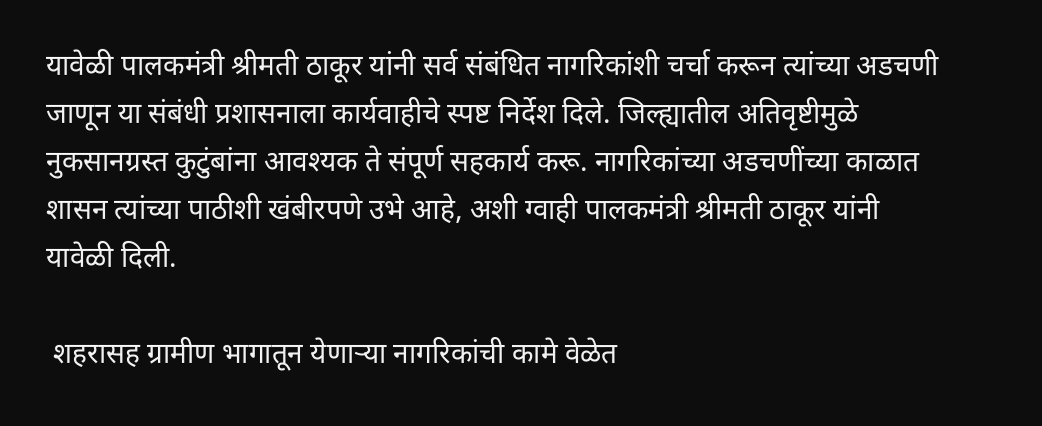यावेळी पालकमंत्री श्रीमती ठाकूर यांनी सर्व संबंधित नागरिकांशी चर्चा करून त्यांच्या अडचणी जाणून या संबंधी प्रशासनाला कार्यवाहीचे स्पष्ट निर्देश दिले. जिल्ह्यातील अतिवृष्टीमुळे  नुकसानग्रस्त कुटुंबांना आवश्यक ते संपूर्ण सहकार्य करू. नागरिकांच्या अडचणींच्या काळात शासन त्यांच्या पाठीशी खंबीरपणे उभे आहे, अशी ग्वाही पालकमंत्री श्रीमती ठाकूर यांनी यावेळी दिली.

 शहरासह ग्रामीण भागातून येणाऱ्या नागरिकांची कामे वेळेत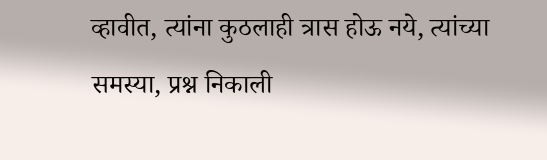व्हावीत, त्यांना कुठलाही त्रास होऊ नये, त्यांच्या समस्या, प्रश्न निकाली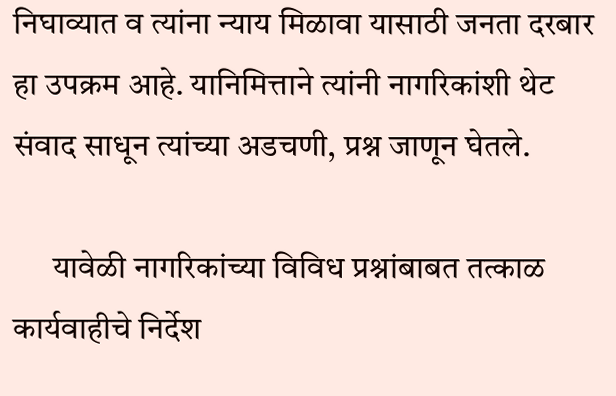निघाव्यात व त्यांना न्याय मिळावा यासाठी जनता दरबार हा उपक्रम आहे. यानिमित्ताने त्यांनी नागरिकांशी थेट संवाद साधून त्यांच्या अडचणी, प्रश्न जाणून घेतले.

      यावेळी नागरिकांच्या विविध प्रश्नांबाबत तत्काळ कार्यवाहीचे निर्देश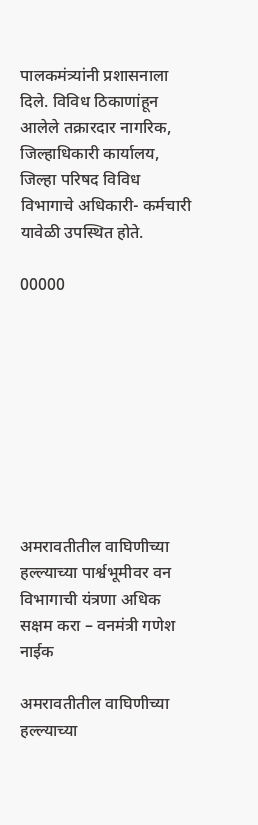पालकमंत्र्यांनी प्रशासनाला दिले. विविध ठिकाणांहून आलेले तक्रारदार नागरिक, जिल्हाधिकारी कार्यालय, जिल्हा परिषद विविध विभागाचे अधिकारी- कर्मचारी यावेळी उपस्थित होते.

00000









अमरावतीतील वाघिणीच्या हल्ल्याच्या पार्श्वभूमीवर वन विभागाची यंत्रणा अधिक सक्षम करा – वनमंत्री गणेश नाईक

अमरावतीतील वाघिणीच्या हल्ल्याच्या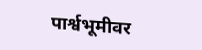पार्श्वभूमीवर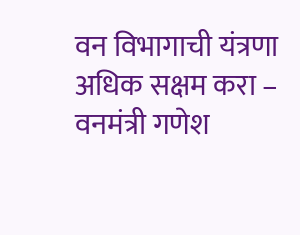वन विभागाची यंत्रणा अधिक सक्षम करा – वनमंत्री गणेश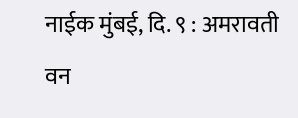नाईक मुंबई, दि. ९ : अमरावती वन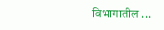विभागातील ...